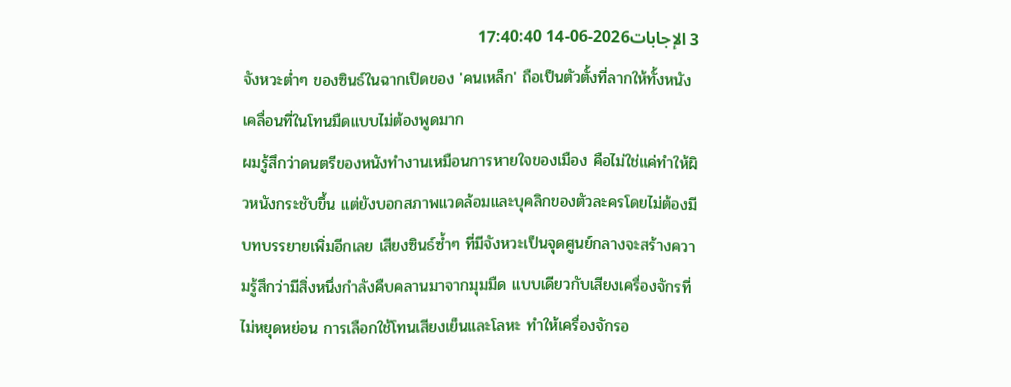3 الإجابات2026-06-14 17:40:40
จังหวะต่ำๆ ของซินธ์ในฉากเปิดของ 'คนเหล็ก' ถือเป็นตัวตั้งที่ลากให้ทั้งหนังเคลื่อนที่ในโทนมืดแบบไม่ต้องพูดมาก
ผมรู้สึกว่าดนตรีของหนังทำงานเหมือนการหายใจของเมือง คือไม่ใช่แค่ทำให้ผิวหนังกระชับขึ้น แต่ยังบอกสภาพแวดล้อมและบุคลิกของตัวละครโดยไม่ต้องมีบทบรรยายเพิ่มอีกเลย เสียงซินธ์ซ้ำๆ ที่มีจังหวะเป็นจุดศูนย์กลางจะสร้างความรู้สึกว่ามีสิ่งหนึ่งกำลังคืบคลานมาจากมุมมืด แบบเดียวกับเสียงเครื่องจักรที่ไม่หยุดหย่อน การเลือกใช้โทนเสียงเย็นและโลหะ ทำให้เครื่องจักรอ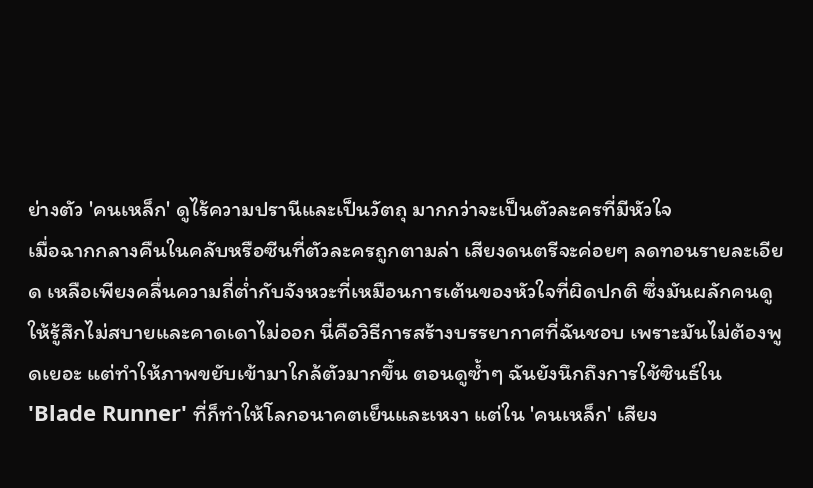ย่างตัว 'คนเหล็ก' ดูไร้ความปรานีและเป็นวัตถุ มากกว่าจะเป็นตัวละครที่มีหัวใจ
เมื่อฉากกลางคืนในคลับหรือซีนที่ตัวละครถูกตามล่า เสียงดนตรีจะค่อยๆ ลดทอนรายละเอียด เหลือเพียงคลื่นความถี่ต่ำกับจังหวะที่เหมือนการเต้นของหัวใจที่ผิดปกติ ซึ่งมันผลักคนดูให้รู้สึกไม่สบายและคาดเดาไม่ออก นี่คือวิธีการสร้างบรรยากาศที่ฉันชอบ เพราะมันไม่ต้องพูดเยอะ แต่ทำให้ภาพขยับเข้ามาใกล้ตัวมากขึ้น ตอนดูซ้ำๆ ฉันยังนึกถึงการใช้ซินธ์ใน 'Blade Runner' ที่ก็ทำให้โลกอนาคตเย็นและเหงา แต่ใน 'คนเหล็ก' เสียง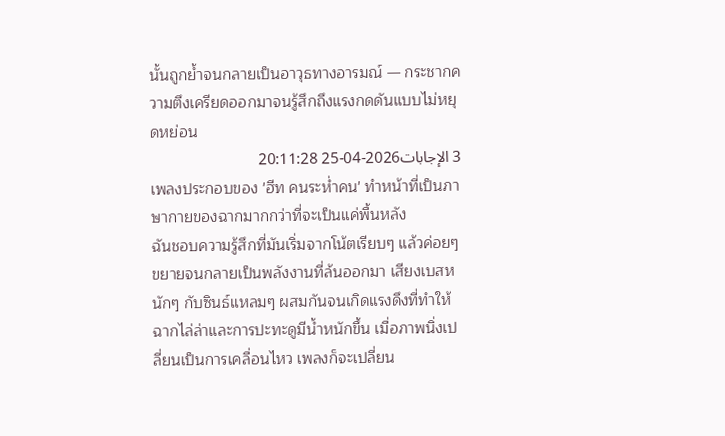นั้นถูกย้ำจนกลายเป็นอาวุธทางอารมณ์ — กระชากความตึงเครียดออกมาจนรู้สึกถึงแรงกดดันแบบไม่หยุดหย่อน
3 الإجابات2026-04-25 20:11:28
เพลงประกอบของ 'ฮีท คนระห่ำคน' ทำหน้าที่เป็นภาษากายของฉากมากกว่าที่จะเป็นแค่พื้นหลัง
ฉันชอบความรู้สึกที่มันเริ่มจากโน้ตเรียบๆ แล้วค่อยๆ ขยายจนกลายเป็นพลังงานที่ล้นออกมา เสียงเบสหนักๆ กับซินธ์แหลมๆ ผสมกันจนเกิดแรงดึงที่ทำให้ฉากไล่ล่าและการปะทะดูมีน้ำหนักขึ้น เมื่อภาพนิ่งเปลี่ยนเป็นการเคลื่อนไหว เพลงก็จะเปลี่ยน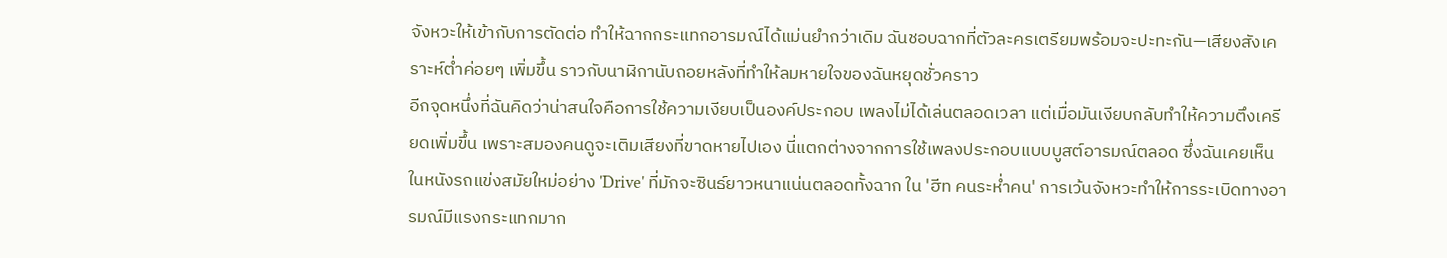จังหวะให้เข้ากับการตัดต่อ ทำให้ฉากกระแทกอารมณ์ได้แม่นยำกว่าเดิม ฉันชอบฉากที่ตัวละครเตรียมพร้อมจะปะทะกัน—เสียงสังเคราะห์ต่ำค่อยๆ เพิ่มขึ้น ราวกับนาฬิกานับถอยหลังที่ทำให้ลมหายใจของฉันหยุดชั่วคราว
อีกจุดหนึ่งที่ฉันคิดว่าน่าสนใจคือการใช้ความเงียบเป็นองค์ประกอบ เพลงไม่ได้เล่นตลอดเวลา แต่เมื่อมันเงียบกลับทำให้ความตึงเครียดเพิ่มขึ้น เพราะสมองคนดูจะเติมเสียงที่ขาดหายไปเอง นี่แตกต่างจากการใช้เพลงประกอบแบบบูสต์อารมณ์ตลอด ซึ่งฉันเคยเห็นในหนังรถแข่งสมัยใหม่อย่าง 'Drive' ที่มักจะซินธ์ยาวหนาแน่นตลอดทั้งฉาก ใน 'ฮีท คนระห่ำคน' การเว้นจังหวะทำให้การระเบิดทางอารมณ์มีแรงกระแทกมาก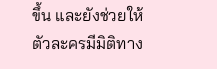ขึ้น และยังช่วยให้ตัวละครมีมิติทาง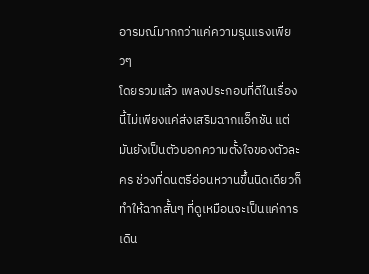อารมณ์มากกว่าแค่ความรุนแรงเพียวๆ
โดยรวมแล้ว เพลงประกอบที่ดีในเรื่องนี้ไม่เพียงแค่ส่งเสริมฉากแอ็กชัน แต่มันยังเป็นตัวบอกความตั้งใจของตัวละคร ช่วงที่ดนตรีอ่อนหวานขึ้นนิดเดียวก็ทำให้ฉากสั้นๆ ที่ดูเหมือนจะเป็นแค่การเดิน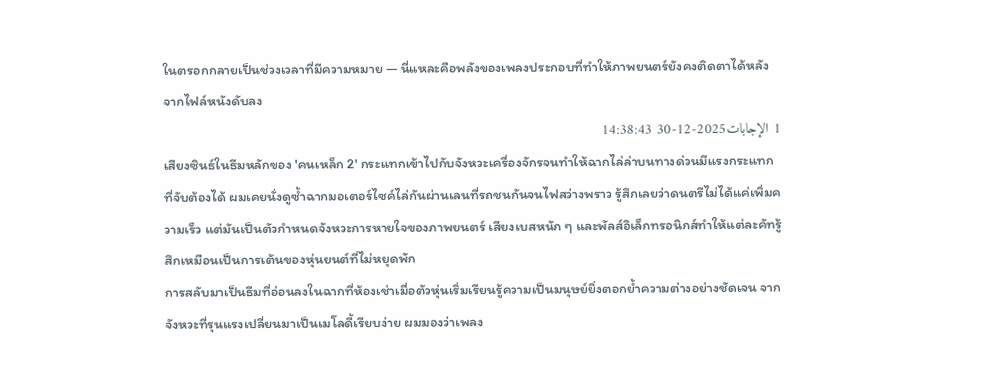ในตรอกกลายเป็นช่วงเวลาที่มีความหมาย — นี่แหละคือพลังของเพลงประกอบที่ทำให้ภาพยนตร์ยังคงติดตาได้หลังจากไฟล์หนังดับลง
1 الإجابات2025-12-30 14:38:43
เสียงซินธ์ในธีมหลักของ 'คนเหล็ก 2' กระแทกเข้าไปกับจังหวะเครื่องจักรจนทำให้ฉากไล่ล่าบนทางด่วนมีแรงกระแทกที่จับต้องได้ ผมเคยนั่งดูซ้ำฉากมอเตอร์ไซค์ไล่กันผ่านเลนที่รถชนกันจนไฟสว่างพราว รู้สึกเลยว่าดนตรีไม่ได้แค่เพิ่มความเร็ว แต่มันเป็นตัวกำหนดจังหวะการหายใจของภาพยนตร์ เสียงเบสหนัก ๆ และพัลส์อิเล็กทรอนิกส์ทำให้แต่ละคัทรู้สึกเหมือนเป็นการเต้นของหุ่นยนต์ที่ไม่หยุดพัก
การสลับมาเป็นธีมที่อ่อนลงในฉากที่ห้องเช่าเมื่อตัวหุ่นเริ่มเรียนรู้ความเป็นมนุษย์ยิ่งตอกย้ำความต่างอย่างชัดเจน จากจังหวะที่รุนแรงเปลี่ยนมาเป็นเมโลดี้เรียบง่าย ผมมองว่าเพลง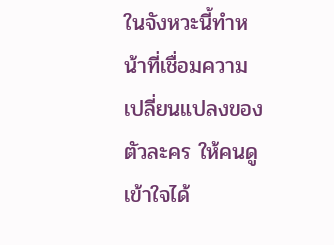ในจังหวะนี้ทำหน้าที่เชื่อมความเปลี่ยนแปลงของตัวละคร ให้คนดูเข้าใจได้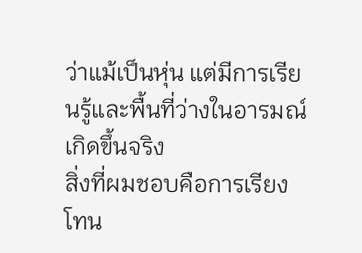ว่าแม้เป็นหุ่น แต่มีการเรียนรู้และพื้นที่ว่างในอารมณ์เกิดขึ้นจริง
สิ่งที่ผมชอบคือการเรียงโทน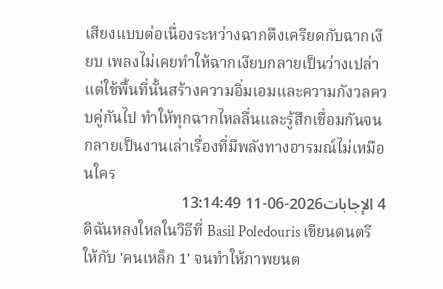เสียงแบบต่อเนื่องระหว่างฉากตึงเครียดกับฉากเงียบ เพลงไม่เคยทำให้ฉากเงียบกลายเป็นว่างเปล่า แต่ใช้พื้นที่นั้นสร้างความอิ่มเอมและความกังวลควบคู่กันไป ทำให้ทุกฉากไหลลื่นและรู้สึกเชื่อมกันจนกลายเป็นงานเล่าเรื่องที่มีพลังทางอารมณ์ไม่เหมือนใคร
4 الإجابات2026-06-11 13:14:49
ดิฉันหลงใหลในวิธีที่ Basil Poledouris เขียนดนตรีให้กับ 'คนเหล็ก 1' จนทำให้ภาพยนต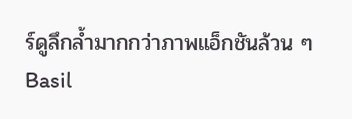ร์ดูลึกล้ำมากกว่าภาพแอ็กชันล้วน ๆ
Basil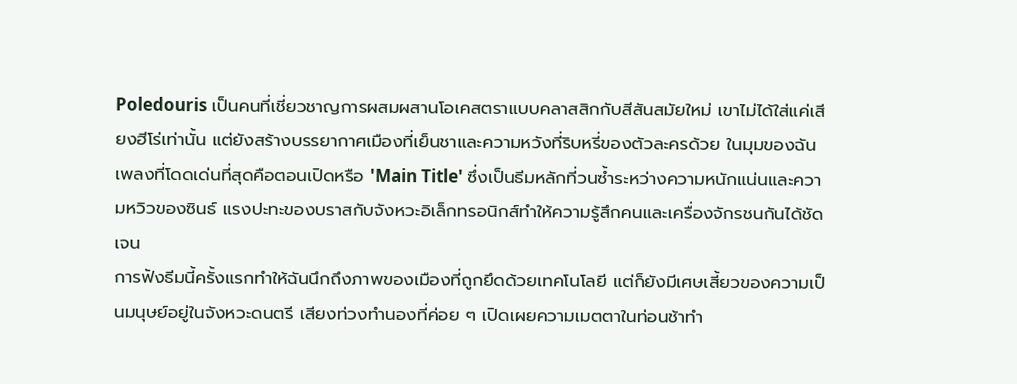Poledouris เป็นคนที่เชี่ยวชาญการผสมผสานโอเคสตราแบบคลาสสิกกับสีสันสมัยใหม่ เขาไม่ได้ใส่แค่เสียงฮีโร่เท่านั้น แต่ยังสร้างบรรยากาศเมืองที่เย็นชาและความหวังที่ริบหรี่ของตัวละครด้วย ในมุมของฉัน เพลงที่โดดเด่นที่สุดคือตอนเปิดหรือ 'Main Title' ซึ่งเป็นธีมหลักที่วนซ้ำระหว่างความหนักแน่นและความหวิวของซินธ์ แรงปะทะของบราสกับจังหวะอิเล็กทรอนิกส์ทำให้ความรู้สึกคนและเครื่องจักรชนกันได้ชัดเจน
การฟังธีมนี้ครั้งแรกทำให้ฉันนึกถึงภาพของเมืองที่ถูกยึดด้วยเทคโนโลยี แต่ก็ยังมีเศษเสี้ยวของความเป็นมนุษย์อยู่ในจังหวะดนตรี เสียงท่วงทำนองที่ค่อย ๆ เปิดเผยความเมตตาในท่อนช้าทำ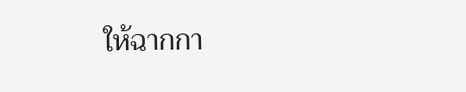ให้ฉากกา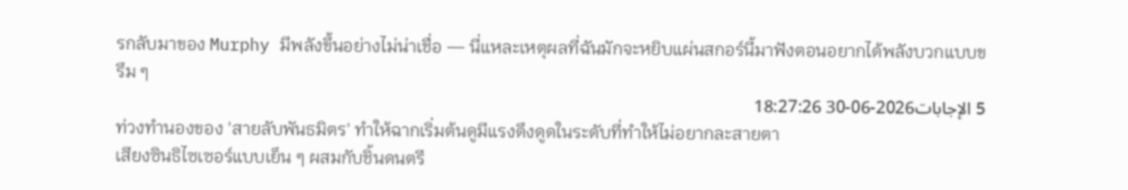รกลับมาของ Murphy มีพลังขึ้นอย่างไม่น่าเชื่อ — นี่แหละเหตุผลที่ฉันมักจะหยิบแผ่นสกอร์นี้มาฟังตอนอยากได้พลังบวกแบบขรึม ๆ
5 الإجابات2026-06-30 18:27:26
ท่วงทำนองของ 'สายลับพันธมิตร' ทำให้ฉากเริ่มต้นดูมีแรงดึงดูดในระดับที่ทำให้ไม่อยากละสายตา
เสียงซินธิไซเซอร์แบบเย็น ๆ ผสมกับชิ้นดนตรี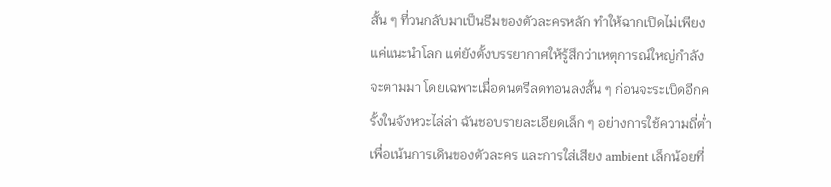สั้น ๆ ที่วนกลับมาเป็นธีมของตัวละครหลัก ทำให้ฉากเปิดไม่เพียงแค่แนะนำโลก แต่ยังตั้งบรรยากาศให้รู้สึกว่าเหตุการณ์ใหญ่กำลังจะตามมา โดยเฉพาะเมื่อดนตรีลดทอนลงสั้น ๆ ก่อนจะระเบิดอีกครั้งในจังหวะไล่ล่า ฉันชอบรายละเอียดเล็ก ๆ อย่างการใช้ความถี่ต่ำเพื่อเน้นการเดินของตัวละคร และการใส่เสียง ambient เล็กน้อยที่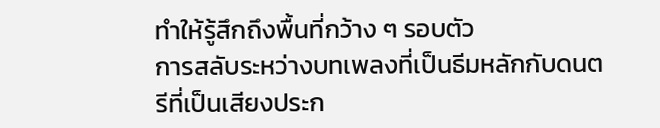ทำให้รู้สึกถึงพื้นที่กว้าง ๆ รอบตัว
การสลับระหว่างบทเพลงที่เป็นธีมหลักกับดนตรีที่เป็นเสียงประก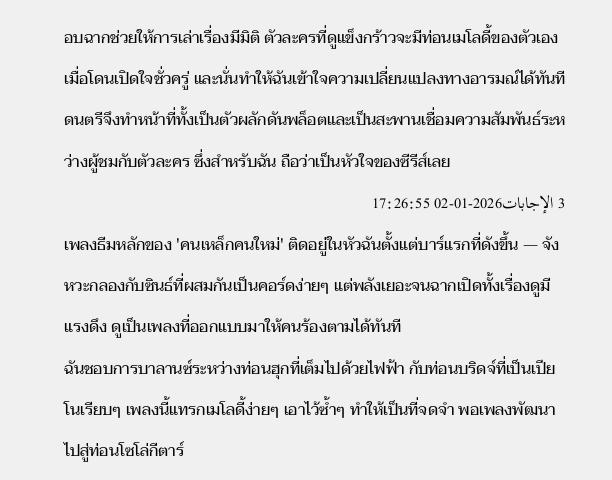อบฉากช่วยให้การเล่าเรื่องมีมิติ ตัวละครที่ดูแข็งกร้าวจะมีท่อนเมโลดี้ของตัวเองเมื่อโดนเปิดใจชั่วครู่ และนั่นทำให้ฉันเข้าใจความเปลี่ยนแปลงทางอารมณ์ได้ทันที ดนตรีจึงทำหน้าที่ทั้งเป็นตัวผลักดันพล็อตและเป็นสะพานเชื่อมความสัมพันธ์ระหว่างผู้ชมกับตัวละคร ซึ่งสำหรับฉัน ถือว่าเป็นหัวใจของซีรีส์เลย
3 الإجابات2026-01-02 17:26:55
เพลงธีมหลักของ 'คนเหล็กคนใหม่' ติดอยู่ในหัวฉันตั้งแต่บาร์แรกที่ดังขึ้น — จังหวะกลองกับซินธ์ที่ผสมกันเป็นคอร์ดง่ายๆ แต่พลังเยอะจนฉากเปิดทั้งเรื่องดูมีแรงดึง ดูเป็นเพลงที่ออกแบบมาให้คนร้องตามได้ทันที
ฉันชอบการบาลานซ์ระหว่างท่อนฮุกที่เต็มไปด้วยไฟฟ้า กับท่อนบริดจ์ที่เป็นเปียโนเรียบๆ เพลงนี้แทรกเมโลดี้ง่ายๆ เอาไว้ซ้ำๆ ทำให้เป็นที่จดจำ พอเพลงพัฒนาไปสู่ท่อนโซโล่กีตาร์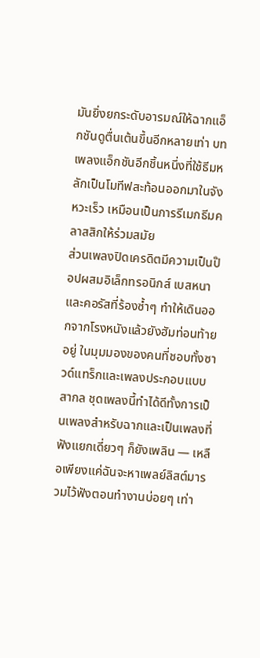มันยิ่งยกระดับอารมณ์ให้ฉากแอ็กชันดูตื่นเต้นขึ้นอีกหลายเท่า บทเพลงแอ็กชันอีกชิ้นหนึ่งที่ใช้ธีมหลักเป็นโมทีฟสะท้อนออกมาในจังหวะเร็ว เหมือนเป็นการรีเมกธีมคลาสสิกให้ร่วมสมัย
ส่วนเพลงปิดเครดิตมีความเป็นป๊อปผสมอิเล็กทรอนิกส์ เบสหนาและคอรัสที่ร้องซ้ำๆ ทำให้เดินออกจากโรงหนังแล้วยังฮัมท่อนท้ายอยู่ ในมุมมองของคนที่ชอบทั้งซาวด์แทร็กและเพลงประกอบแบบสากล ชุดเพลงนี้ทำได้ดีทั้งการเป็นเพลงสำหรับฉากและเป็นเพลงที่ฟังแยกเดี่ยวๆ ก็ยังเพลิน — เหลือเพียงแค่ฉันจะหาเพลย์ลิสต์มารวมไว้ฟังตอนทำงานบ่อยๆ เท่า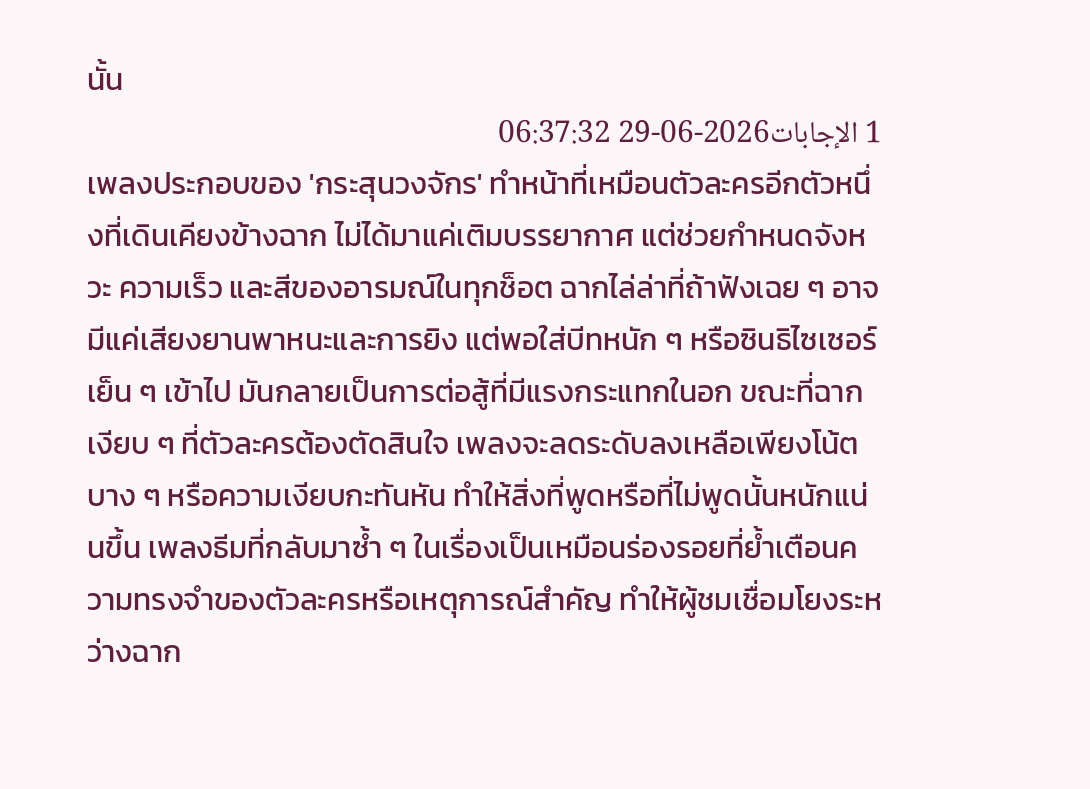นั้น
1 الإجابات2026-06-29 06:37:32
เพลงประกอบของ 'กระสุนวงจักร' ทำหน้าที่เหมือนตัวละครอีกตัวหนึ่งที่เดินเคียงข้างฉาก ไม่ได้มาแค่เติมบรรยากาศ แต่ช่วยกำหนดจังหวะ ความเร็ว และสีของอารมณ์ในทุกช็อต ฉากไล่ล่าที่ถ้าฟังเฉย ๆ อาจมีแค่เสียงยานพาหนะและการยิง แต่พอใส่บีทหนัก ๆ หรือซินธิไซเซอร์เย็น ๆ เข้าไป มันกลายเป็นการต่อสู้ที่มีแรงกระแทกในอก ขณะที่ฉากเงียบ ๆ ที่ตัวละครต้องตัดสินใจ เพลงจะลดระดับลงเหลือเพียงโน้ตบาง ๆ หรือความเงียบกะทันหัน ทำให้สิ่งที่พูดหรือที่ไม่พูดนั้นหนักแน่นขึ้น เพลงธีมที่กลับมาซ้ำ ๆ ในเรื่องเป็นเหมือนร่องรอยที่ย้ำเตือนความทรงจำของตัวละครหรือเหตุการณ์สำคัญ ทำให้ผู้ชมเชื่อมโยงระหว่างฉาก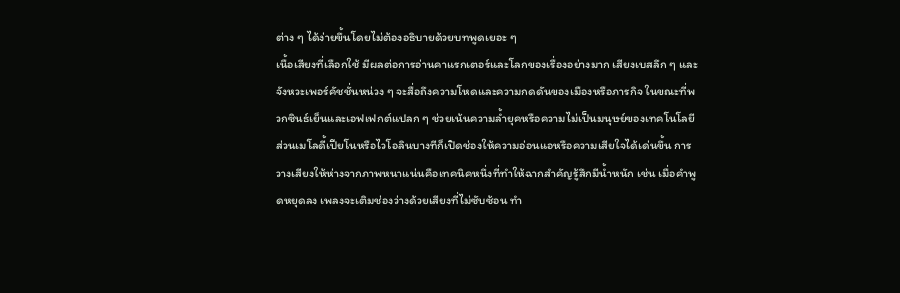ต่าง ๆ ได้ง่ายขึ้นโดยไม่ต้องอธิบายด้วยบทพูดเยอะ ๆ
เนื้อเสียงที่เลือกใช้ มีผลต่อการอ่านคาแรกเตอร์และโลกของเรื่องอย่างมาก เสียงเบสลึก ๆ และจังหวะเพอร์คัชชั่นหน่วง ๆ จะสื่อถึงความโหดและความกดดันของเมืองหรือภารกิจ ในขณะที่พวกซินธ์เย็นและเอฟเฟกต์แปลก ๆ ช่วยเน้นความล้ำยุคหรือความไม่เป็นมนุษย์ของเทคโนโลยี ส่วนเมโลดี้เปียโนหรือไวโอลินบางทีก็เปิดช่องให้ความอ่อนแอหรือความเสียใจได้เด่นขึ้น การวางเสียงให้ห่างจากภาพหนาแน่นคือเทคนิคหนึ่งที่ทำให้ฉากสำคัญรู้สึกมีน้ำหนัก เช่น เมื่อคำพูดหยุดลง เพลงจะเติมช่องว่างด้วยเสียงที่ไม่ซับซ้อน ทำ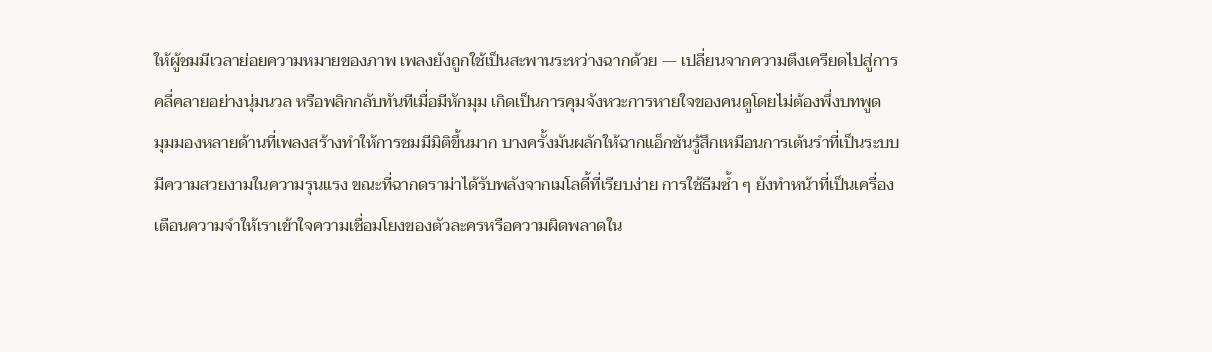ให้ผู้ชมมีเวลาย่อยความหมายของภาพ เพลงยังถูกใช้เป็นสะพานระหว่างฉากด้วย — เปลี่ยนจากความตึงเครียดไปสู่การคลี่คลายอย่างนุ่มนวล หรือพลิกกลับทันทีเมื่อมีหักมุม เกิดเป็นการคุมจังหวะการหายใจของคนดูโดยไม่ต้องพึ่งบทพูด
มุมมองหลายด้านที่เพลงสร้างทำให้การชมมีมิติขึ้นมาก บางครั้งมันผลักให้ฉากแอ็กชันรู้สึกเหมือนการเต้นรำที่เป็นระบบ มีความสวยงามในความรุนแรง ขณะที่ฉากดราม่าได้รับพลังจากเมโลดี้ที่เรียบง่าย การใช้ธีมซ้ำ ๆ ยังทำหน้าที่เป็นเครื่องเตือนความจำให้เราเข้าใจความเชื่อมโยงของตัวละครหรือความผิดพลาดใน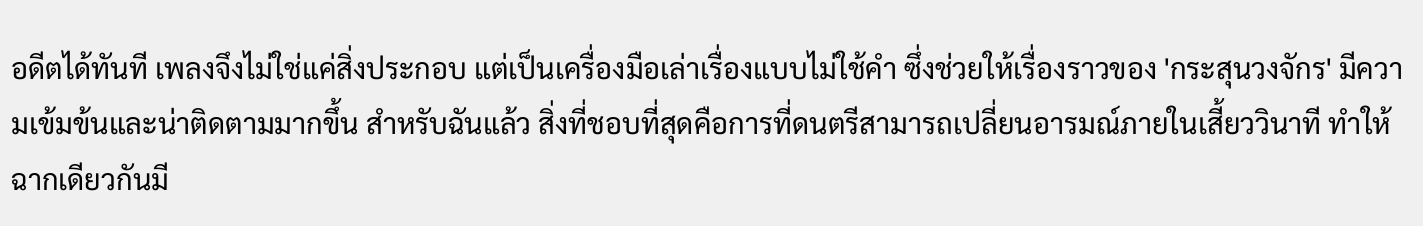อดีตได้ทันที เพลงจึงไม่ใช่แค่สิ่งประกอบ แต่เป็นเครื่องมือเล่าเรื่องแบบไม่ใช้คำ ซึ่งช่วยให้เรื่องราวของ 'กระสุนวงจักร' มีความเข้มข้นและน่าติดตามมากขึ้น สำหรับฉันแล้ว สิ่งที่ชอบที่สุดคือการที่ดนตรีสามารถเปลี่ยนอารมณ์ภายในเสี้ยววินาที ทำให้ฉากเดียวกันมี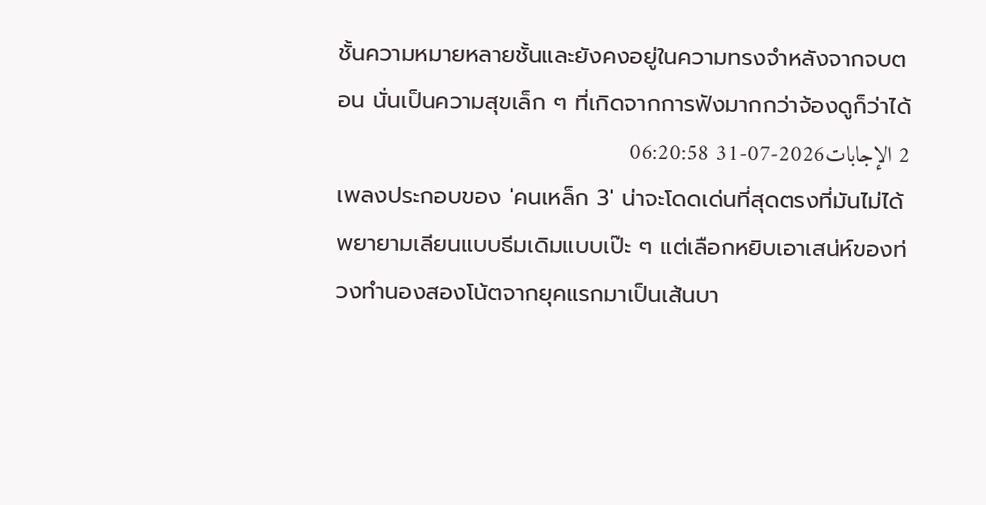ชั้นความหมายหลายชั้นและยังคงอยู่ในความทรงจำหลังจากจบตอน นั่นเป็นความสุขเล็ก ๆ ที่เกิดจากการฟังมากกว่าจ้องดูก็ว่าได้
2 الإجابات2026-07-31 06:20:58
เพลงประกอบของ 'คนเหล็ก 3' น่าจะโดดเด่นที่สุดตรงที่มันไม่ได้พยายามเลียนแบบธีมเดิมแบบเป๊ะ ๆ แต่เลือกหยิบเอาเสน่ห์ของท่วงทำนองสองโน้ตจากยุคแรกมาเป็นเส้นบา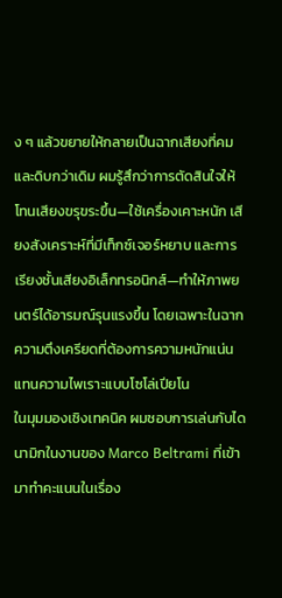ง ๆ แล้วขยายให้กลายเป็นฉากเสียงที่คมและดิบกว่าเดิม ผมรู้สึกว่าการตัดสินใจให้โทนเสียงขรุขระขึ้น—ใช้เครื่องเคาะหนัก เสียงสังเคราะห์ที่มีเท็กซ์เจอร์หยาบ และการเรียงชั้นเสียงอิเล็กทรอนิกส์—ทำให้ภาพยนตร์ได้อารมณ์รุนแรงขึ้น โดยเฉพาะในฉากความตึงเครียดที่ต้องการความหนักแน่นแทนความไพเราะแบบโซโล่เปียโน
ในมุมมองเชิงเทคนิค ผมชอบการเล่นกับไดนามิกในงานของ Marco Beltrami ที่เข้ามาทำคะแนนในเรื่อง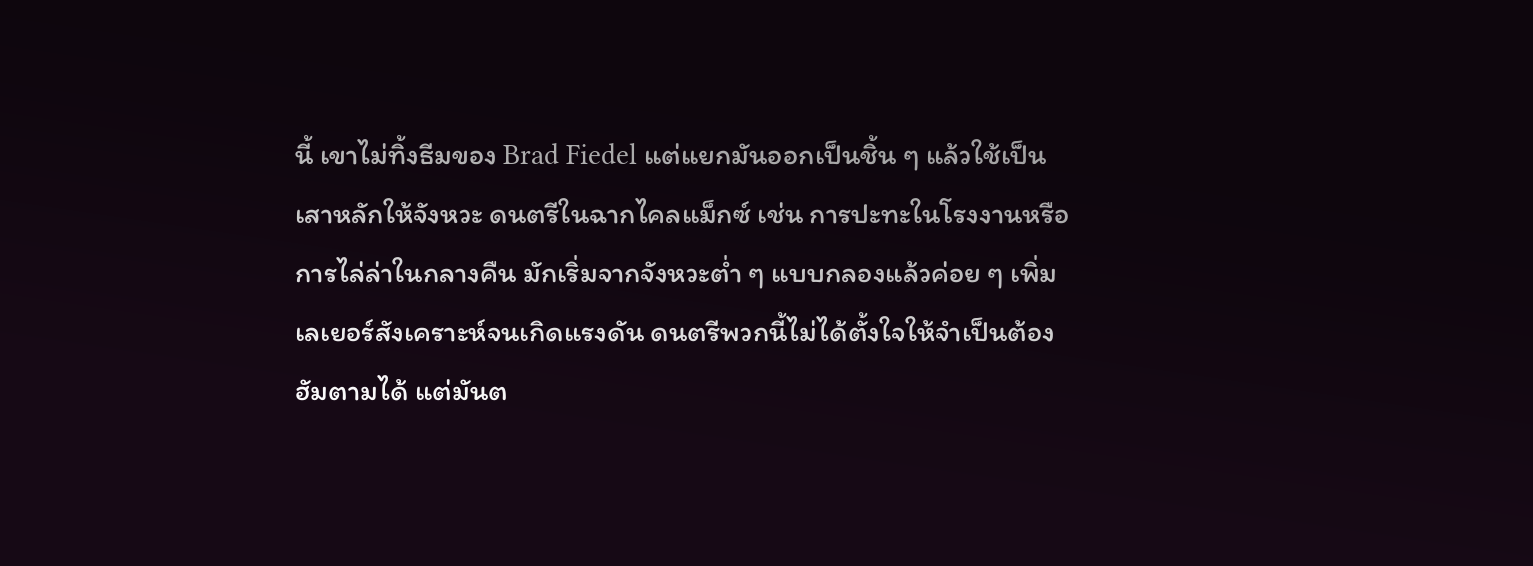นี้ เขาไม่ทิ้งธีมของ Brad Fiedel แต่แยกมันออกเป็นชิ้น ๆ แล้วใช้เป็นเสาหลักให้จังหวะ ดนตรีในฉากไคลแม็กซ์ เช่น การปะทะในโรงงานหรือการไล่ล่าในกลางคืน มักเริ่มจากจังหวะต่ำ ๆ แบบกลองแล้วค่อย ๆ เพิ่มเลเยอร์สังเคราะห์จนเกิดแรงดัน ดนตรีพวกนี้ไม่ได้ตั้งใจให้จำเป็นต้องฮัมตามได้ แต่มันต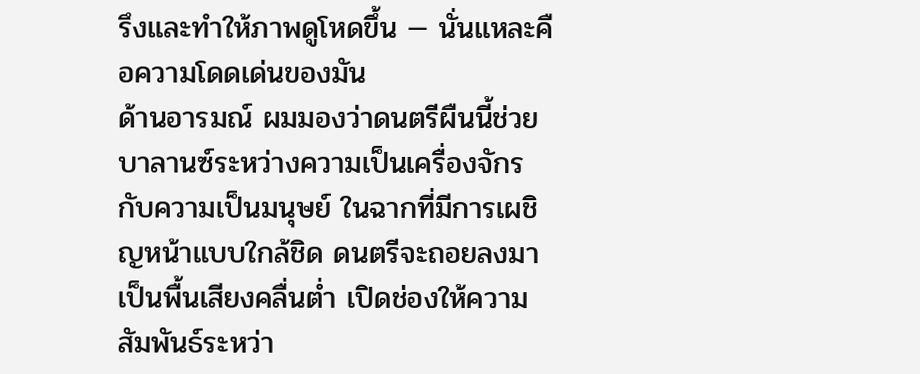รึงและทำให้ภาพดูโหดขึ้น — นั่นแหละคือความโดดเด่นของมัน
ด้านอารมณ์ ผมมองว่าดนตรีผืนนี้ช่วยบาลานซ์ระหว่างความเป็นเครื่องจักรกับความเป็นมนุษย์ ในฉากที่มีการเผชิญหน้าแบบใกล้ชิด ดนตรีจะถอยลงมาเป็นพื้นเสียงคลื่นต่ำ เปิดช่องให้ความสัมพันธ์ระหว่า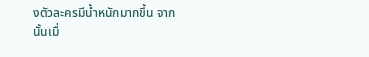งตัวละครมีน้ำหนักมากขึ้น จากนั้นเมื่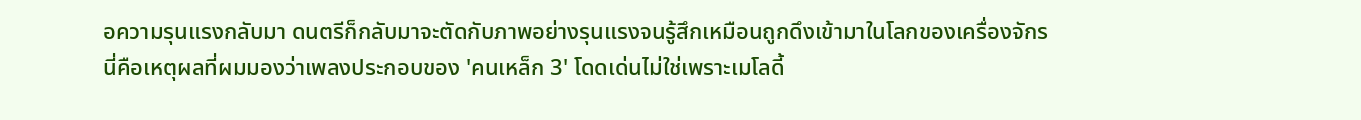อความรุนแรงกลับมา ดนตรีก็กลับมาจะตัดกับภาพอย่างรุนแรงจนรู้สึกเหมือนถูกดึงเข้ามาในโลกของเครื่องจักร นี่คือเหตุผลที่ผมมองว่าเพลงประกอบของ 'คนเหล็ก 3' โดดเด่นไม่ใช่เพราะเมโลดี้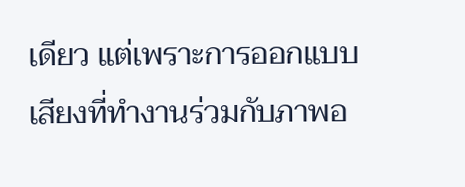เดียว แต่เพราะการออกแบบเสียงที่ทำงานร่วมกับภาพอ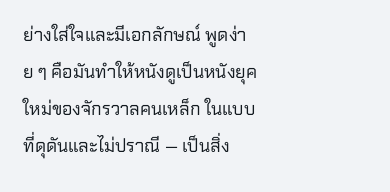ย่างใส่ใจและมีเอกลักษณ์ พูดง่าย ๆ คือมันทำให้หนังดูเป็นหนังยุคใหม่ของจักรวาลคนเหล็ก ในแบบที่ดุดันและไม่ปราณี — เป็นสิ่ง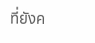ที่ยังค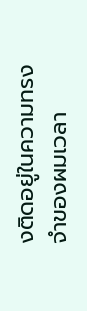งติดอยู่ในความทรงจำของผมเวลา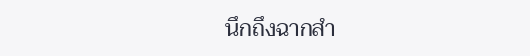นึกถึงฉากสำ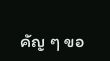คัญ ๆ ขอ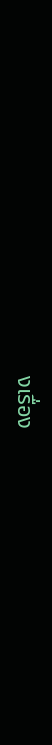งเรื่อง